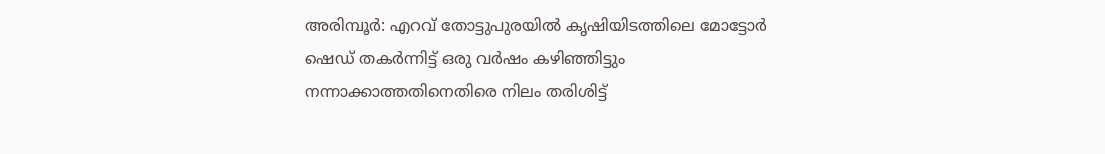അരിമ്പൂർ: എറവ് തോട്ടുപുരയിൽ കൃഷിയിടത്തിലെ മോട്ടോർ ഷെഡ് തകർന്നിട്ട് ഒരു വർഷം കഴിഞ്ഞിട്ടും നന്നാക്കാത്തതിനെതിരെ നിലം തരിശിട്ട്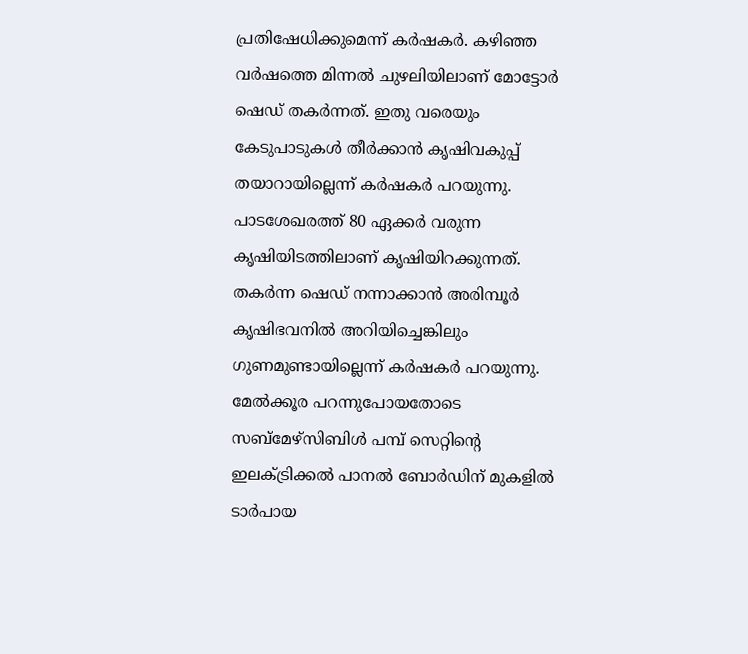പ്രതിഷേധിക്കുമെന്ന് കർഷകർ. കഴിഞ്ഞ വർഷത്തെ മിന്നൽ ചുഴലിയിലാണ് മോട്ടോർ ഷെഡ് തകർന്നത്. ഇതു വരെയും കേടുപാടുകൾ തീർക്കാൻ കൃഷിവകുപ്പ് തയാറായില്ലെന്ന് കർഷകർ പറയുന്നു. പാടശേഖരത്ത് 80 ഏക്കർ വരുന്ന കൃഷിയിടത്തിലാണ് കൃഷിയിറക്കുന്നത്. തകർന്ന ഷെഡ് നന്നാക്കാൻ അരിമ്പൂർ കൃഷിഭവനിൽ അറിയിച്ചെങ്കിലും ഗുണമുണ്ടായില്ലെന്ന് കർഷകർ പറയുന്നു. മേൽക്കൂര പറന്നുപോയതോടെ സബ്മേഴ്സിബിൾ പമ്പ് സെറ്റിന്റെ ഇലക്ട്രിക്കൽ പാനൽ ബോർഡിന് മുകളിൽ ടാർപായ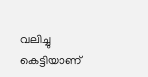വലിച്ചു കെട്ടിയാണ്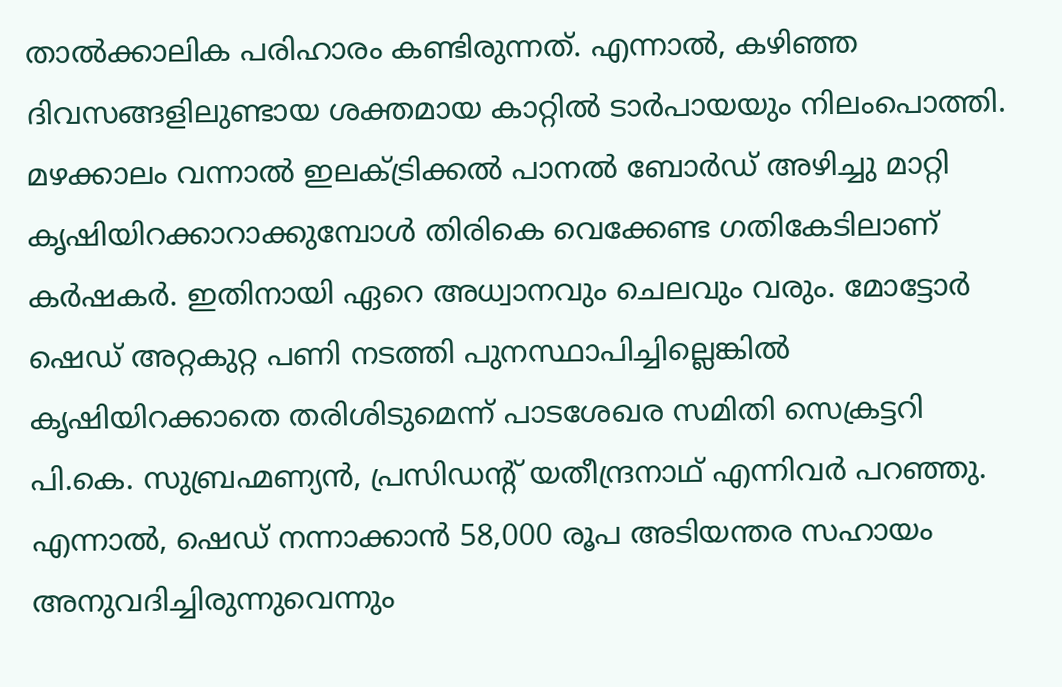താൽക്കാലിക പരിഹാരം കണ്ടിരുന്നത്. എന്നാൽ, കഴിഞ്ഞ ദിവസങ്ങളിലുണ്ടായ ശക്തമായ കാറ്റിൽ ടാർപായയും നിലംപൊത്തി. മഴക്കാലം വന്നാൽ ഇലക്ട്രിക്കൽ പാനൽ ബോർഡ് അഴിച്ചു മാറ്റി കൃഷിയിറക്കാറാക്കുമ്പോൾ തിരികെ വെക്കേണ്ട ഗതികേടിലാണ് കർഷകർ. ഇതിനായി ഏറെ അധ്വാനവും ചെലവും വരും. മോട്ടോർ ഷെഡ് അറ്റകുറ്റ പണി നടത്തി പുനസ്ഥാപിച്ചില്ലെങ്കിൽ കൃഷിയിറക്കാതെ തരിശിടുമെന്ന് പാടശേഖര സമിതി സെക്രട്ടറി പി.കെ. സുബ്രഹ്മണ്യൻ, പ്രസിഡൻ്റ് യതീന്ദ്രനാഥ് എന്നിവർ പറഞ്ഞു. എന്നാൽ, ഷെഡ് നന്നാക്കാൻ 58,000 രൂപ അടിയന്തര സഹായം അനുവദിച്ചിരുന്നുവെന്നും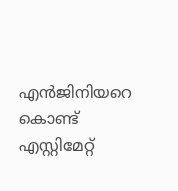എൻജിനിയറെ കൊണ്ട് എസ്റ്റിമേറ്റ്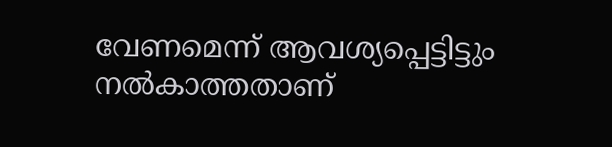വേണമെന്ന് ആവശ്യപ്പെട്ടിട്ടും നൽകാത്തതാണ്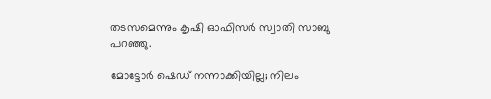തടസമെന്നും കൃഷി ഓഫിസർ സ്വാതി സാബു പറഞ്ഞു.

മോട്ടോർ ഷെഡ് നന്നാക്കിയില്ല; നിലം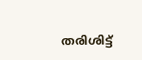തരിശിട്ട്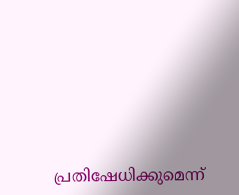പ്രതിഷേധിക്കുമെന്ന്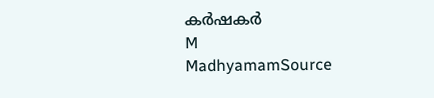കർഷകർ
M
MadhyamamSource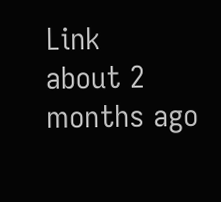Link
about 2 months ago